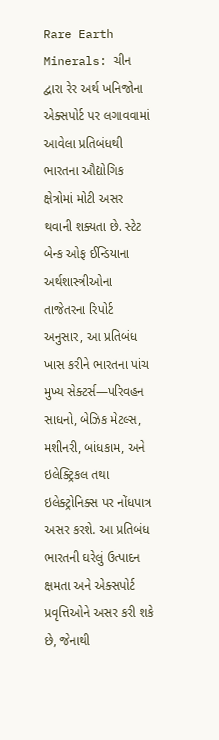Rare Earth Minerals: ચીન દ્વારા રેર અર્થ ખનિજોના એક્સપોર્ટ પર લગાવવામાં આવેલા પ્રતિબંધથી ભારતના ઔદ્યોગિક ક્ષેત્રોમાં મોટી અસર થવાની શક્યતા છે. સ્ટેટ બેન્ક ઓફ ઈન્ડિયાના અર્થશાસ્ત્રીઓના તાજેતરના રિપોર્ટ અનુસાર, આ પ્રતિબંધ ખાસ કરીને ભારતના પાંચ મુખ્ય સેક્ટર્સ—પરિવહન સાધનો, બેઝિક મેટલ્સ, મશીનરી, બાંધકામ, અને ઇલેક્ટ્રિકલ તથા ઇલેક્ટ્રોનિક્સ પર નોંધપાત્ર અસર કરશે. આ પ્રતિબંધ ભારતની ઘરેલું ઉત્પાદન ક્ષમતા અને એક્સપોર્ટ પ્રવૃત્તિઓને અસર કરી શકે છે, જેનાથી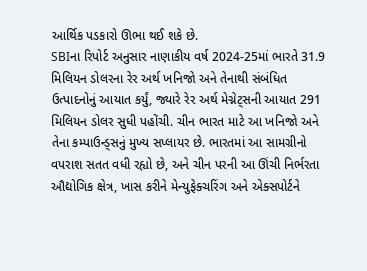આર્થિક પડકારો ઊભા થઈ શકે છે.
SBIના રિપોર્ટ અનુસાર નાણાકીય વર્ષ 2024-25માં ભારતે 31.9 મિલિયન ડોલરના રેર અર્થ ખનિજો અને તેનાથી સંબંધિત ઉત્પાદનોનું આયાત કર્યું, જ્યારે રેર અર્થ મેગ્નેટ્સની આયાત 291 મિલિયન ડોલર સુધી પહોંચી. ચીન ભારત માટે આ ખનિજો અને તેના કમ્પાઉન્ડ્સનું મુખ્ય સપ્લાયર છે. ભારતમાં આ સામગ્રીનો વપરાશ સતત વધી રહ્યો છે, અને ચીન પરની આ ઊંચી નિર્ભરતા ઔદ્યોગિક ક્ષેત્ર, ખાસ કરીને મેન્યુફેક્ચરિંગ અને એક્સપોર્ટને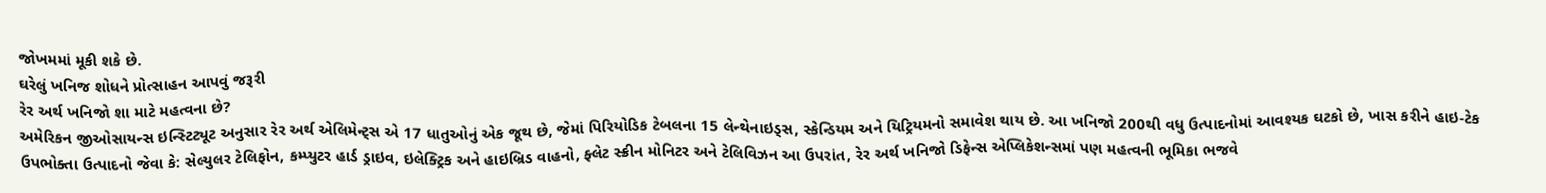જોખમમાં મૂકી શકે છે.
ઘરેલું ખનિજ શોધને પ્રોત્સાહન આપવું જરૂરી
રેર અર્થ ખનિજો શા માટે મહત્વના છે?
અમેરિકન જીઓસાયન્સ ઇન્સ્ટિટ્યૂટ અનુસાર રેર અર્થ એલિમેન્ટ્સ એ 17 ધાતુઓનું એક જૂથ છે, જેમાં પિરિયોડિક ટેબલના 15 લેન્થેનાઇડ્સ, સ્કેન્ડિયમ અને યિટ્રિયમનો સમાવેશ થાય છે. આ ખનિજો 200થી વધુ ઉત્પાદનોમાં આવશ્યક ઘટકો છે, ખાસ કરીને હાઇ-ટેક ઉપભોક્તા ઉત્પાદનો જેવા કે: સેલ્યુલર ટેલિફોન, કમ્પ્યુટર હાર્ડ ડ્રાઇવ, ઇલેક્ટ્રિક અને હાઇબ્રિડ વાહનો, ફ્લેટ સ્ક્રીન મોનિટર અને ટેલિવિઝન આ ઉપરાંત, રેર અર્થ ખનિજો ડિફેન્સ એપ્લિકેશન્સમાં પણ મહત્વની ભૂમિકા ભજવે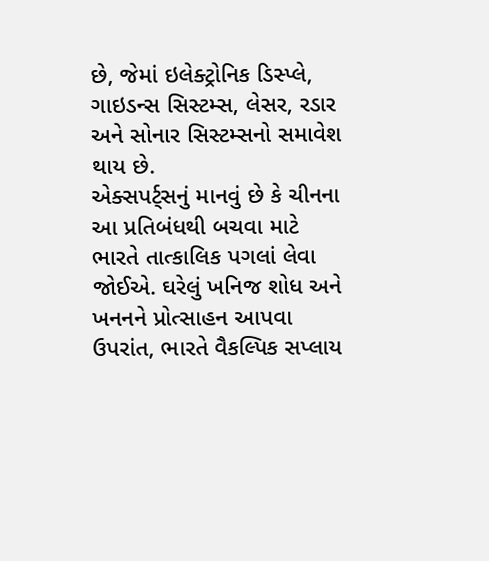છે, જેમાં ઇલેક્ટ્રોનિક ડિસ્પ્લે, ગાઇડન્સ સિસ્ટમ્સ, લેસર, રડાર અને સોનાર સિસ્ટમ્સનો સમાવેશ થાય છે.
એક્સપર્ટ્સનું માનવું છે કે ચીનના આ પ્રતિબંધથી બચવા માટે ભારતે તાત્કાલિક પગલાં લેવા જોઈએ. ઘરેલું ખનિજ શોધ અને ખનનને પ્રોત્સાહન આપવા ઉપરાંત, ભારતે વૈકલ્પિક સપ્લાય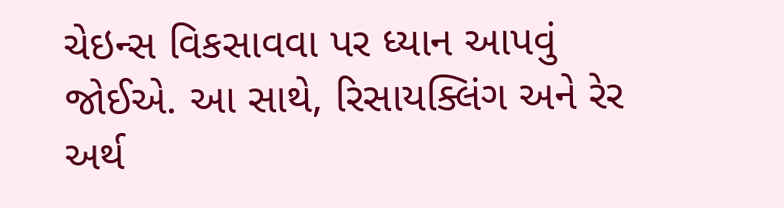ચેઇન્સ વિકસાવવા પર ધ્યાન આપવું જોઈએ. આ સાથે, રિસાયક્લિંગ અને રેર અર્થ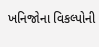ખનિજોના વિકલ્પોની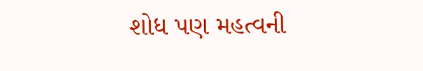શોધ પણ મહત્વની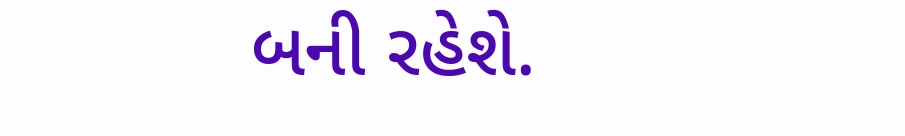બની રહેશે.